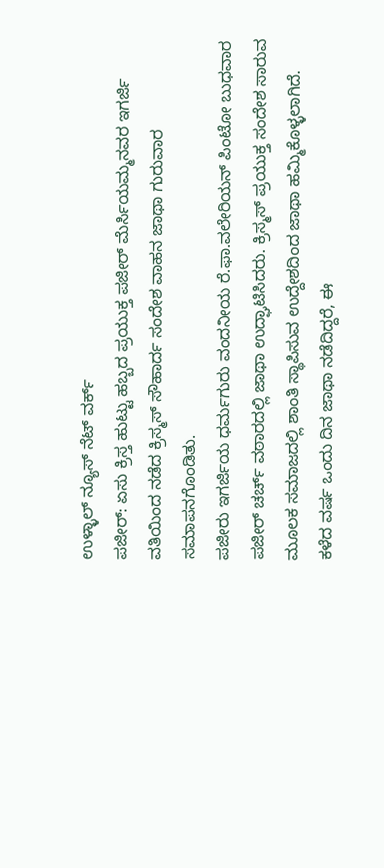ಉಳ್ಳಾಲ್ ನ್ಯೂಸ್ ನೆಟ್ ವರ್ಕ್
ಪಜೀರ್: ಏಸು ಕ್ರಿಸ್ತ ಹುಟ್ಟು ಹಬ್ಬದ ಪ್ರಯುಕ್ತ ಪಜೀರ್ ಮೆರ್ಸಿಯಮ್ಮನವರ ಇಗರ್ಜಿ ವತಿಯಿಂದ ನಡೆದ ಕ್ರಿಸ್ಮಸ್ ಸೌಹಾರ್ದ ಸಂದೇಶ ವಾಹನ ಜಾಥಾ ಗುರುವಾರ ಸಮಾಪನಗೊಂಡಿತು.
ಪಜೀರು ಇಗರ್ಜಿಯ ಧರ್ಮಗುರು ವಂದನೀಯ ರೆ.ಫಾ.ವಲೇರಿಯನ್ ಪಿಂಟೋ ಬುಧವಾರ ಪಜೀರ್ ಚರ್ಚ್ ವಠಾರದಲ್ಲಿ ಜಾಥಾ ಉದ್ಘಾಟಿಸಿದರು. ಕ್ರಿಸ್ಮಸ್ ಪ್ರಯುಕ್ತ ಸಂದೇಶ ಸಾರುವ ಮೂಲಕ ಸಮಾಜದಲ್ಲಿ ಶಾಂತಿ ಸ್ಥಾಪಿಸುವ ಉದ್ದೇಶದಿಂದ ಜಾಥಾ ಹಮ್ಮಿಕೊಳ್ಳಲಾಗಿದೆ. ಕಳೆದ ವರ್ಷ ಒಂದು ದಿನ ಜಾಥಾ ನಡೆದಿದ್ದರೆ, ಈ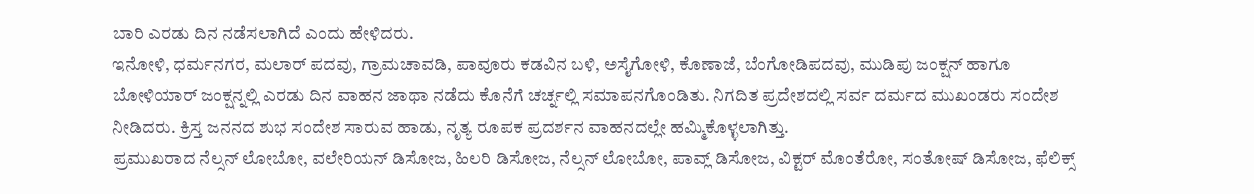ಬಾರಿ ಎರಡು ದಿನ ನಡೆಸಲಾಗಿದೆ ಎಂದು ಹೇಳಿದರು.
ಇನೋಳಿ, ಧರ್ಮನಗರ, ಮಲಾರ್ ಪದವು, ಗ್ರಾಮಚಾವಡಿ, ಪಾವೂರು ಕಡವಿನ ಬಳಿ, ಅಸೈಗೋಳಿ, ಕೊಣಾಜೆ, ಬೆಂಗೋಡಿಪದವು, ಮುಡಿಪು ಜಂಕ್ಷನ್ ಹಾಗೂ ಬೋಳಿಯಾರ್ ಜಂಕ್ಷನ್ನಲ್ಲಿ ಎರಡು ದಿನ ವಾಹನ ಜಾಥಾ ನಡೆದು ಕೊನೆಗೆ ಚರ್ಚ್ನಲ್ಲಿ ಸಮಾಪನಗೊಂಡಿತು. ನಿಗದಿತ ಪ್ರದೇಶದಲ್ಲಿ ಸರ್ವ ದರ್ಮದ ಮುಖಂಡರು ಸಂದೇಶ ನೀಡಿದರು. ಕ್ರಿಸ್ತ ಜನನದ ಶುಭ ಸಂದೇಶ ಸಾರುವ ಹಾಡು, ನೃತ್ಯ ರೂಪಕ ಪ್ರದರ್ಶನ ವಾಹನದಲ್ಲೇ ಹಮ್ಮಿಕೊಳ್ಳಲಾಗಿತ್ತು.
ಪ್ರಮುಖರಾದ ನೆಲ್ಸನ್ ಲೋಬೋ, ವಲೇರಿಯನ್ ಡಿಸೋಜ, ಹಿಲರಿ ಡಿಸೋಜ, ನೆಲ್ಸನ್ ಲೋಬೋ, ಪಾವ್ಲ್ ಡಿಸೋಜ, ವಿಕ್ಟರ್ ಮೊಂತೆರೋ, ಸಂತೋಷ್ ಡಿಸೋಜ, ಫೆಲಿಕ್ಸ್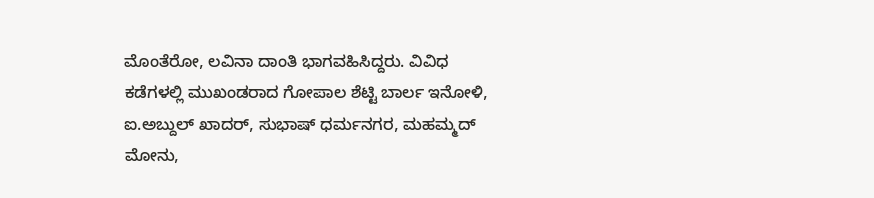ಮೊಂತೆರೋ, ಲವಿನಾ ದಾಂತಿ ಭಾಗವಹಿಸಿದ್ದರು. ವಿವಿಧ ಕಡೆಗಳಲ್ಲಿ ಮುಖಂಡರಾದ ಗೋಪಾಲ ಶೆಟ್ಟಿ ಬಾರ್ಲ ಇನೋಳಿ, ಐ.ಅಬ್ದುಲ್ ಖಾದರ್, ಸುಭಾಷ್ ಧರ್ಮನಗರ, ಮಹಮ್ಮದ್ ಮೋನು,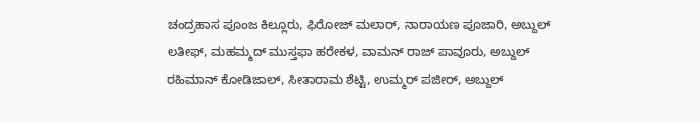ಚಂದ್ರಹಾಸ ಪೂಂಜ ಕಿಲ್ಲೂರು, ಫಿರೋಜ್ ಮಲಾರ್, ನಾರಾಯಣ ಪೂಜಾರಿ, ಅಬ್ದುಲ್ ಲತೀಫ್, ಮಹಮ್ಮದ್ ಮುಸ್ತಫಾ ಹರೇಕಳ, ವಾಮನ್ ರಾಜ್ ಪಾವೂರು, ಅಬ್ದುಲ್ ರಹಿಮಾನ್ ಕೋಡಿಜಾಲ್, ಸೀತಾರಾಮ ಶೆಟ್ಟಿ, ಉಮ್ಮರ್ ಪಜೀರ್, ಅಬ್ದುಲ್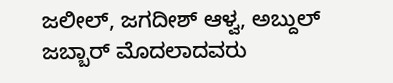ಜಲೀಲ್, ಜಗದೀಶ್ ಆಳ್ವ, ಅಬ್ದುಲ್ ಜಬ್ಬಾರ್ ಮೊದಲಾದವರು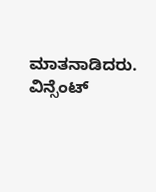ಮಾತನಾಡಿದರು. ವಿನ್ಸೆಂಟ್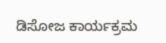ಡಿಸೋಜ ಕಾರ್ಯಕ್ರಮ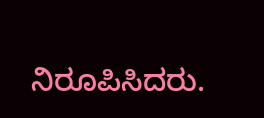ನಿರೂಪಿಸಿದರು.